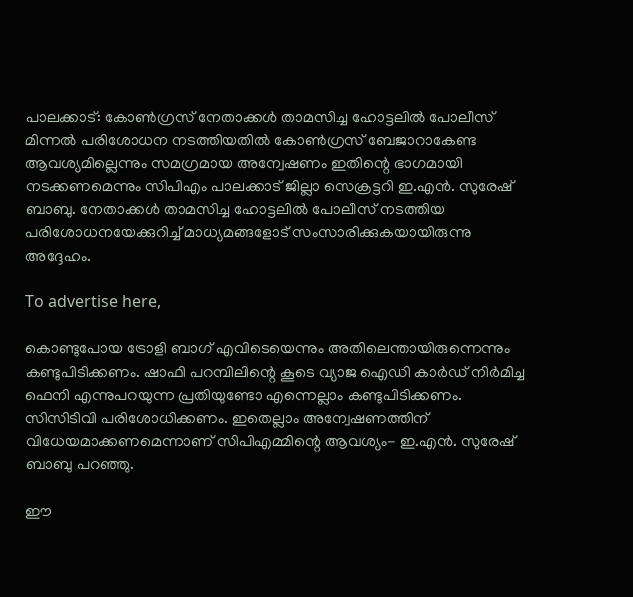പാലക്കാട്: കോണ്‍ഗ്രസ് നേതാക്കള്‍ താമസിച്ച ഹോട്ടലില്‍ പോലീസ് മിന്നല്‍ പരിശോധന നടത്തിയതില്‍ കോണ്‍ഗ്രസ് ബേജാറാകേണ്ട ആവശ്യമില്ലെന്നും സമഗ്രമായ അന്വേഷണം ഇതിന്റെ ഭാഗമായി നടക്കണമെന്നും സിപിഎം പാലക്കാട് ജില്ലാ സെക്രട്ടറി ഇ.എന്‍. സുരേഷ് ബാബു. നേതാക്കൾ താമസിച്ച ഹോട്ടലിൽ പോലീസ് നടത്തിയ പരിശോധനയേക്കുറിച്ച് മാധ്യമങ്ങളോട് സംസാരിക്കുകയായിരുന്നു അദ്ദേഹം.

To advertise here,

കൊണ്ടുപോയ ട്രോളി ബാഗ് എവിടെയെന്നും അതിലെന്തായിരുന്നെന്നും കണ്ടുപിടിക്കണം. ഷാഫി പറമ്പിലിന്റെ കൂടെ വ്യാജ ഐഡി കാര്‍ഡ് നിര്‍മിച്ച ഫെനി എന്നുപറയുന്ന പ്രതിയുണ്ടോ എന്നെല്ലാം കണ്ടുപിടിക്കണം. സിസിടിവി പരിശോധിക്കണം. ഇതെല്ലാം അന്വേഷണത്തിന് വിധേയമാക്കണമെന്നാണ് സിപിഎമ്മിന്റെ ആവശ്യം- ഇ.എന്‍. സുരേഷ് ബാബു പറഞ്ഞു.

ഈ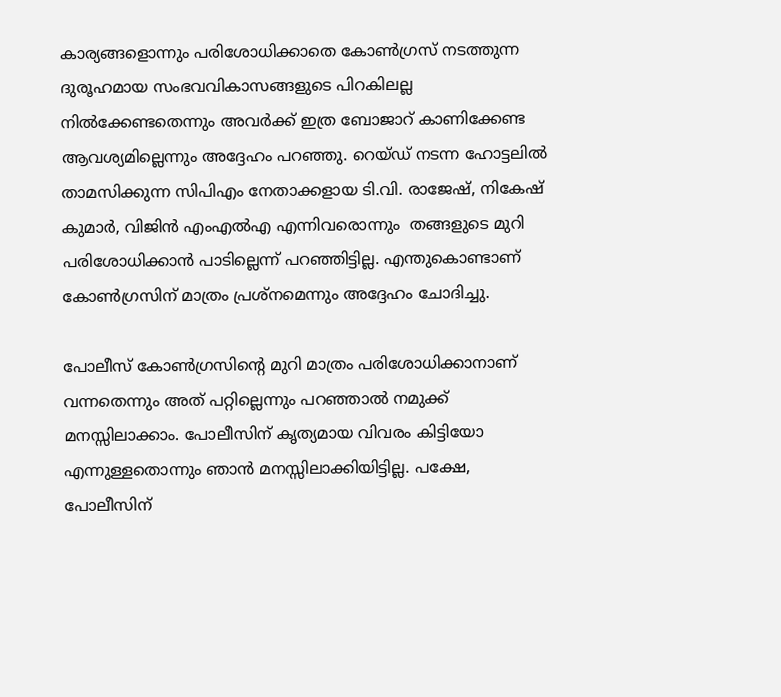കാര്യങ്ങളൊന്നും പരിശോധിക്കാതെ കോണ്‍ഗ്രസ് നടത്തുന്ന ദുരൂഹമായ സംഭവവികാസങ്ങളുടെ പിറകിലല്ല നില്‍ക്കേണ്ടതെന്നും അവര്‍ക്ക് ഇത്ര ബോജാറ് കാണിക്കേണ്ട ആവശ്യമില്ലെന്നും അദ്ദേഹം പറഞ്ഞു. റെയ്ഡ് നടന്ന ഹോട്ടലില്‍ താമസിക്കുന്ന സിപിഎം നേതാക്കളായ ടി.വി. രാജേഷ്, നികേഷ് കുമാര്‍, വിജിന്‍ എംഎല്‍എ എന്നിവരൊന്നും  തങ്ങളുടെ മുറി പരിശോധിക്കാന്‍ പാടില്ലെന്ന് പറഞ്ഞിട്ടില്ല. എന്തുകൊണ്ടാണ് കോണ്‍ഗ്രസിന് മാത്രം പ്രശ്‌നമെന്നും അദ്ദേഹം ചോദിച്ചു.

പോലീസ് കോണ്‍ഗ്രസിന്റെ മുറി മാത്രം പരിശോധിക്കാനാണ് വന്നതെന്നും അത് പറ്റില്ലെന്നും പറഞ്ഞാല്‍ നമുക്ക് മനസ്സിലാക്കാം. പോലീസിന് കൃത്യമായ വിവരം കിട്ടിയോ എന്നുള്ളതൊന്നും ഞാന്‍ മനസ്സിലാക്കിയിട്ടില്ല. പക്ഷേ, പോലീസിന്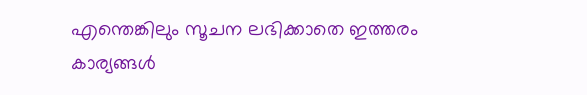എന്തെങ്കിലും സൂചന ലഭിക്കാതെ ഇത്തരം കാര്യങ്ങള്‍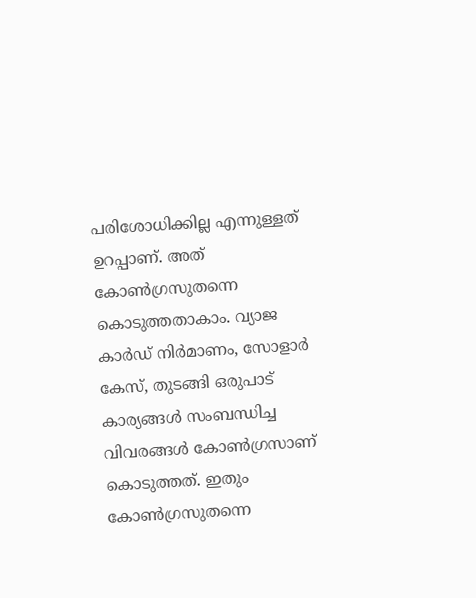പരിശോധിക്കില്ല എന്നുള്ളത് ഉറപ്പാണ്. അത് കോണ്‍ഗ്രസുതന്നെ കൊടുത്തതാകാം. വ്യാജ കാര്‍ഡ് നിര്‍മാണം, സോളാര്‍ കേസ്, തുടങ്ങി ഒരുപാട് കാര്യങ്ങള്‍ സംബന്ധിച്ച വിവരങ്ങൾ കോണ്‍ഗ്രസാണ് കൊടുത്തത്. ഇതും കോണ്‍ഗ്രസുതന്നെ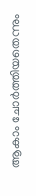ആകാം ചോര്‍ത്തിയതെന്നും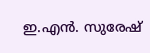ഇ.എന്‍. സുരേഷ്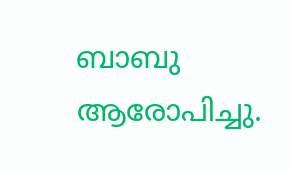ബാബു ആരോപിച്ചു.